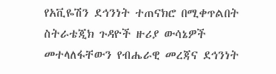የአቪዬሽን ደኅንነት ተጠናክሮ በሚቀጥልበት ስትራቴጂክ ጉዳዮች ዙሪያ ውሳኔዎች መተላለፋቸውን የብሔራዊ መረጃና ደኅንነት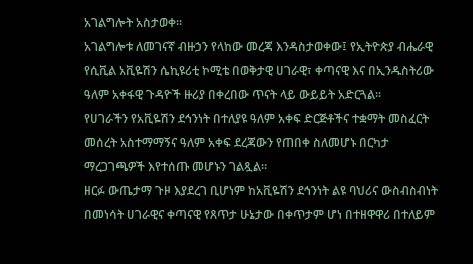አገልግሎት አስታወቀ።
አገልግሎቱ ለመገናኛ ብዙኃን የላከው መረጃ እንዳስታወቀው፤ የኢትዮጵያ ብሔራዊ የሲቪል አቪዬሽን ሴኪዩሪቲ ኮሚቴ በወቅታዊ ሀገራዊ፣ ቀጣናዊ እና በኢንዱስትሪው ዓለም አቀፋዊ ጉዳዮች ዙሪያ በቀረበው ጥናት ላይ ውይይት አድርጓል፡፡
የሀገራችን የአቪዬሽን ደኅንነት በተለያዩ ዓለም አቀፍ ድርጅቶችና ተቋማት መስፈርት መሰረት አስተማማኝና ዓለም አቀፍ ደረጃውን የጠበቀ ስለመሆኑ በርካታ ማረጋገጫዎች እየተሰጡ መሆኑን ገልጿል።
ዘርፉ ውጤታማ ጉዞ እያደረገ ቢሆነም ከአቪዬሽን ደኅንነት ልዩ ባህሪና ውስብስብነት በመነሳት ሀገራዊና ቀጣናዊ የጸጥታ ሁኔታው በቀጥታም ሆነ በተዘዋዋሪ በተለይም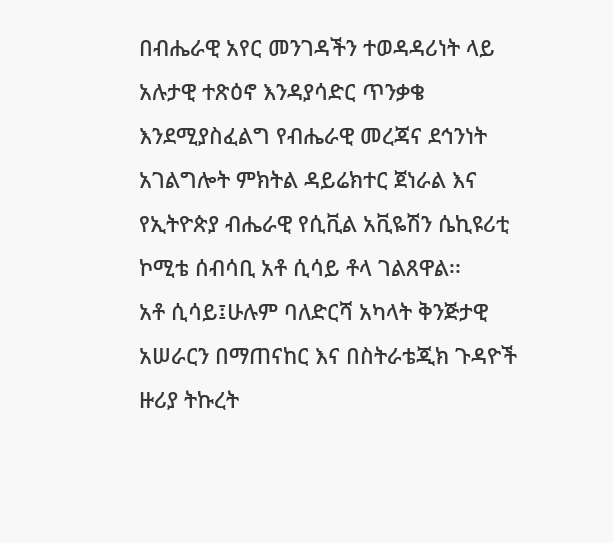በብሔራዊ አየር መንገዳችን ተወዳዳሪነት ላይ አሉታዊ ተጽዕኖ እንዳያሳድር ጥንቃቄ እንደሚያስፈልግ የብሔራዊ መረጃና ደኅንነት አገልግሎት ምክትል ዳይሬክተር ጀነራል እና የኢትዮጵያ ብሔራዊ የሲቪል አቪዬሽን ሴኪዩሪቲ ኮሚቴ ሰብሳቢ አቶ ሲሳይ ቶላ ገልጸዋል፡፡
አቶ ሲሳይ፤ሁሉም ባለድርሻ አካላት ቅንጅታዊ አሠራርን በማጠናከር እና በስትራቴጂክ ጉዳዮች ዙሪያ ትኩረት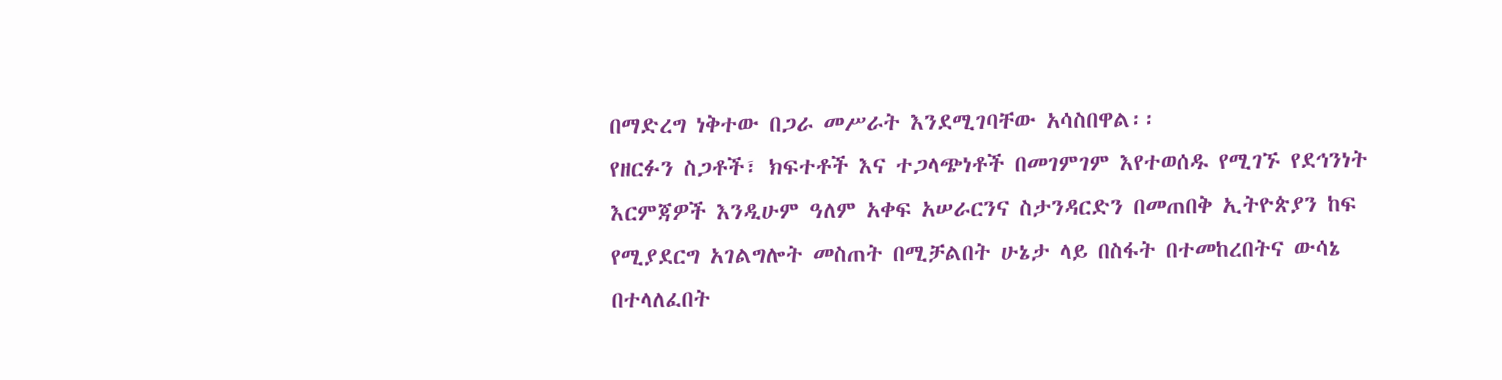በማድረግ ነቅተው በጋራ መሥራት እንደሚገባቸው አሳስበዋል፡፡
የዘርፉን ስጋቶች፣ ክፍተቶች እና ተጋላጭነቶች በመገምገም እየተወሰዱ የሚገኙ የደኅንነት እርምጃዎች እንዲሁም ዓለም አቀፍ አሠራርንና ስታንዳርድን በመጠበቅ ኢትዮጵያን ከፍ የሚያደርግ አገልግሎት መስጠት በሚቻልበት ሁኔታ ላይ በስፋት በተመከረበትና ውሳኔ በተላለፈበት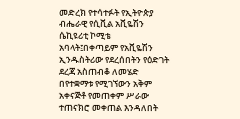መድረክ የተሳተፉት የኢትዮጵያ ብሔራዊ የሲቪል አቪዬሽን ሴኪዩሪቲ ኮሚቴ አባላት፤በቀጣይም የአቪዬሽን ኢንዱስትሪው የደረሰበትን የዕድገት ደረጃ አስጠብቆ ለመሄድ በየተቋማቱ የሚገኘውን አቅም አቀናጅቶ የመጠቀም ሥራው ተጠናክሮ መቀጠል እንዳለበት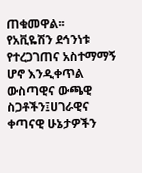ጠቁመዋል፡፡
የአቪዬሽን ደኅንነቱ የተረጋገጠና አስተማማኝ ሆኖ እንዲቀጥል ውስጣዊና ውጫዊ ስጋቶችን፤ሀገራዊና ቀጣናዊ ሁኔታዎችን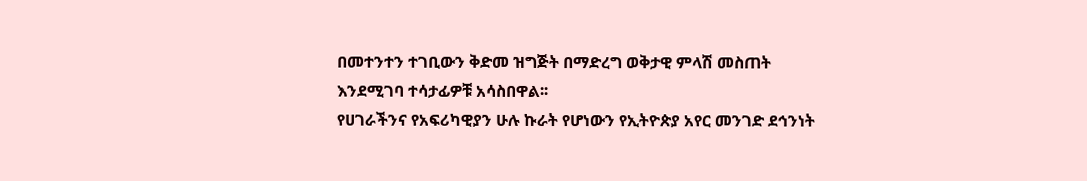በመተንተን ተገቢውን ቅድመ ዝግጅት በማድረግ ወቅታዊ ምላሽ መስጠት እንደሚገባ ተሳታፊዎቹ አሳስበዋል፡፡
የሀገራችንና የአፍሪካዊያን ሁሉ ኩራት የሆነውን የኢትዮጵያ አየር መንገድ ደኅንነት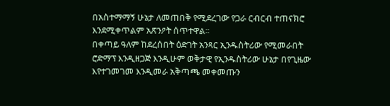በአስተማማኝ ሁኔታ ለመጠበቅ የሚደረገው የጋራ ርብርብ ተጠናክሮ እንደሚቀጥልም አጽንዖት ሰጥተዋል፡፡
በቀጣይ ዓለም ከደረሰበት ዕድገት አንጻር ኢንዱስትሪው የሚመራበት ሮድማፕ እንዲዘጋጅ እንዲሁም ወቅታዊ የኢንዱስትሪው ሁኔታ በየጊዜው እየተገመገመ እንዲመራ አቅጣጫ መቀመጡን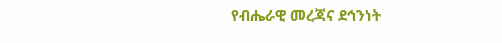የብሔራዊ መረጃና ደኅንነት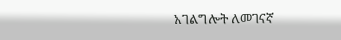አገልግሎት ለመገናኛ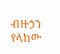ብዙኃን የላከው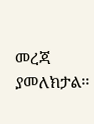መረጃ ያመለክታል፡፡